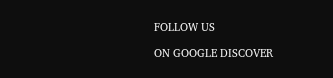FOLLOW US

ON GOOGLE DISCOVER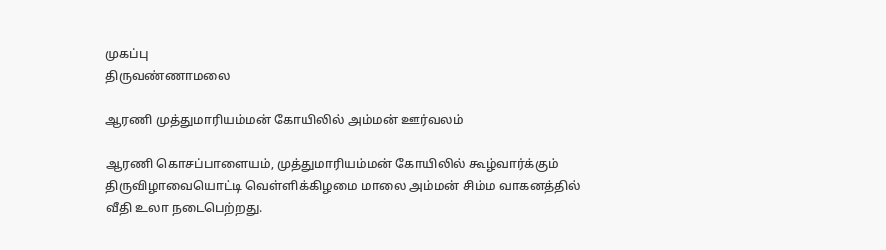முகப்பு
திருவண்ணாமலை

ஆரணி முத்துமாரியம்மன் கோயிலில் அம்மன் ஊர்வலம்

ஆரணி கொசப்பாளையம், முத்துமாரியம்மன் கோயிலில் கூழ்வார்க்கும் திருவிழாவையொட்டி வெள்ளிக்கிழமை மாலை அம்மன் சிம்ம வாகனத்தில் வீதி உலா நடைபெற்றது.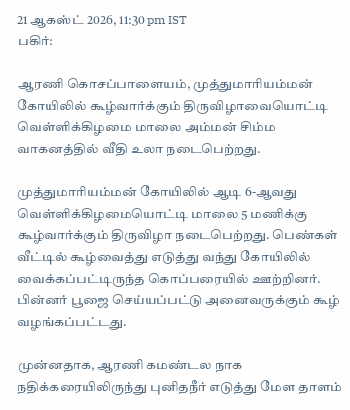21 ஆகஸ்ட் 2026, 11:30 pm IST
பகிர்:

ஆரணி கொசப்பாளையம், முத்துமாரியம்மன் கோயிலில் கூழ்வார்க்கும் திருவிழாவையொட்டி வெள்ளிக்கிழமை மாலை அம்மன் சிம்ம வாகனத்தில் வீதி உலா நடைபெற்றது.

முத்துமாரியம்மன் கோயிலில் ஆடி 6-ஆவது வெள்ளிக்கிழமையொட்டி மாலை 5 மணிக்கு கூழ்வார்க்கும் திருவிழா நடைபெற்றது. பெண்கள் வீட்டில் கூழ்வைத்து எடுத்து வந்து கோயிலில் வைக்கப்பட்டிருந்த கொப்பரையில் ஊற்றினர். பின்னர் பூஜை செய்யப்பட்டு அனைவருக்கும் கூழ் வழங்கப்பட்டது.

முன்னதாக, ஆரணி கமண்டல நாக நதிக்கரையிலிருந்து புனிதநீர் எடுத்து மேள தாளம்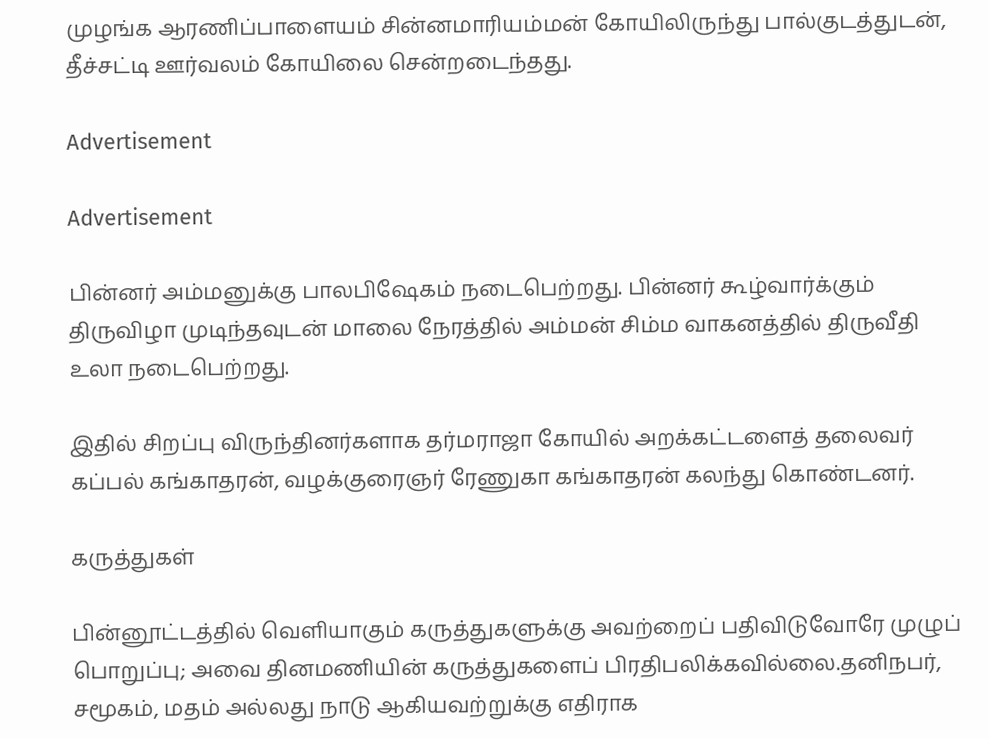முழங்க ஆரணிப்பாளையம் சின்னமாரியம்மன் கோயிலிருந்து பால்குடத்துடன், தீச்சட்டி ஊர்வலம் கோயிலை சென்றடைந்தது.

Advertisement

Advertisement

பின்னர் அம்மனுக்கு பாலபிஷேகம் நடைபெற்றது. பின்னர் கூழ்வார்க்கும் திருவிழா முடிந்தவுடன் மாலை நேரத்தில் அம்மன் சிம்ம வாகனத்தில் திருவீதி உலா நடைபெற்றது.

இதில் சிறப்பு விருந்தினர்களாக தர்மராஜா கோயில் அறக்கட்டளைத் தலைவர் கப்பல் கங்காதரன், வழக்குரைஞர் ரேணுகா கங்காதரன் கலந்து கொண்டனர்.

கருத்துகள்

பின்னூட்டத்தில் வெளியாகும் கருத்துகளுக்கு அவற்றைப் பதிவிடுவோரே முழுப் பொறுப்பு; அவை தினமணியின் கருத்துகளைப் பிரதிபலிக்கவில்லை.தனிநபர், சமூகம், மதம் அல்லது நாடு ஆகியவற்றுக்கு எதிராக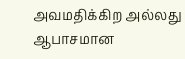அவமதிக்கிற அல்லது ஆபாசமான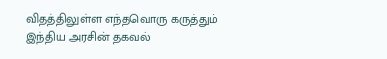விதத்திலுள்ள எந்தவொரு கருத்தும் இந்திய அரசின் தகவல்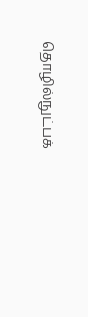தொழில்நுட்பக்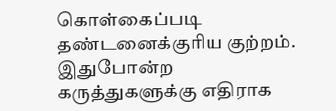கொள்கைப்படி தண்டனைக்குரிய குற்றம். இதுபோன்ற கருத்துகளுக்கு எதிராக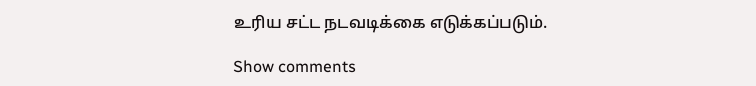உரிய சட்ட நடவடிக்கை எடுக்கப்படும்.

Show comments